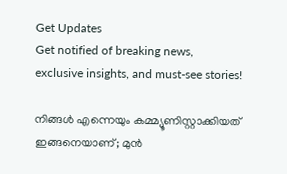Get Updates
Get notified of breaking news, exclusive insights, and must-see stories!

നിങ്ങൾ എന്നെയും കമ്മ്യൂണിസ്റ്റാക്കിയത് ഇങ്ങനെയാണ്; മുന്‍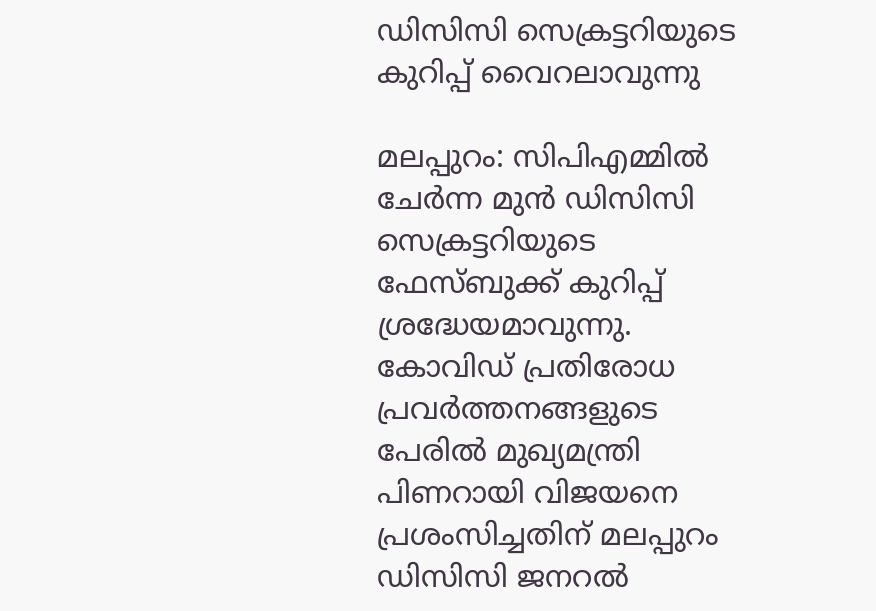ഡിസിസി സെക്രട്ടറിയുടെ കുറിപ്പ് വൈറലാവുന്നു

മലപ്പുറം: സിപിഎമ്മില്‍ ചേര്‍ന്ന മുന്‍ ഡിസിസി സെക്രട്ടറിയുടെ ഫേസ്ബുക്ക് കുറിപ്പ് ശ്രദ്ധേയമാവുന്നു. കോവിഡ് പ്രതിരോധ പ്രവര്‍ത്തനങ്ങളുടെ പേരില്‍ മുഖ്യമന്ത്രി പിണറായി വിജയനെ പ്രശംസിച്ചതിന് മലപ്പുറം ഡിസിസി ജനറല്‍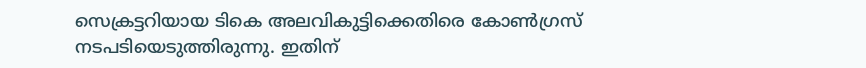സെക്രട്ടറിയായ ടികെ അലവികുട്ടിക്കെതിരെ കോണ്‍ഗ്രസ് നടപടിയെടുത്തിരുന്നു. ഇതിന്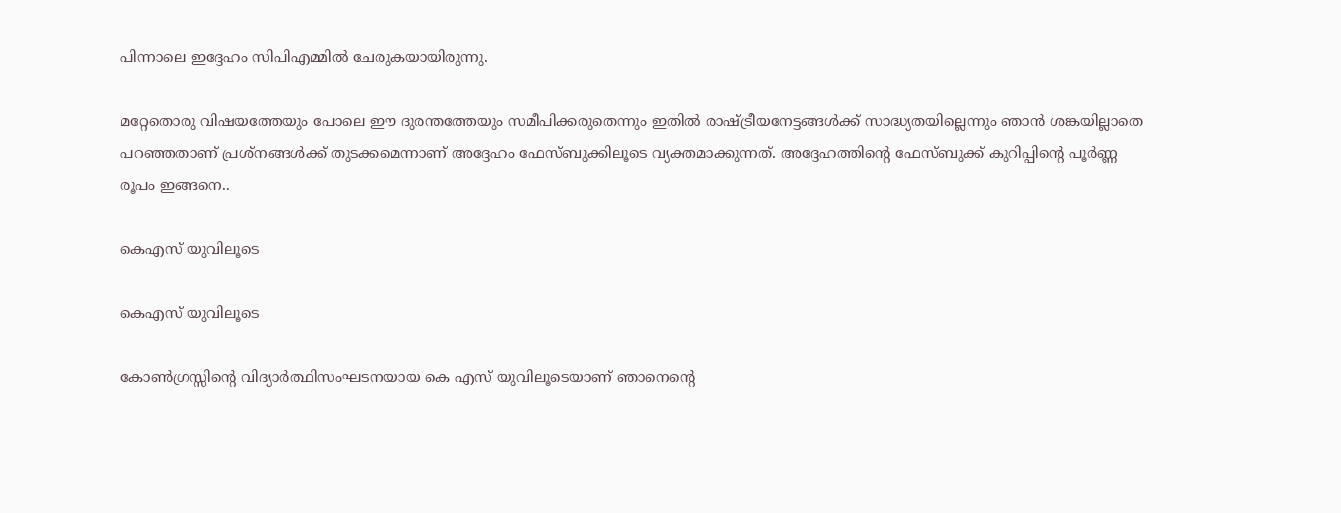പിന്നാലെ ഇദ്ദേഹം സിപിഎമ്മില്‍ ചേരുകയായിരുന്നു.

മറ്റേതൊരു വിഷയത്തേയും പോലെ ഈ ദുരന്തത്തേയും സമീപിക്കരുതെന്നും ഇതിൽ രാഷ്ട്രീയനേട്ടങ്ങൾക്ക്‌ സാദ്ധ്യതയില്ലെന്നും ഞാൻ ശങ്കയില്ലാതെ പറഞ്ഞതാണ് പ്രശ്നങ്ങള്‍ക്ക് തുടക്കമെന്നാണ് അദ്ദേഹം ഫേസ്ബുക്കിലൂടെ വ്യക്തമാക്കുന്നത്. അദ്ദേഹത്തിന്‍റെ ഫേസ്ബുക്ക് കുറിപ്പിന്‍റെ പൂര്‍ണ്ണ രൂപം ഇങ്ങനെ..

കെഎസ്‌ യുവിലൂടെ

കെഎസ്‌ യുവിലൂടെ

കോൺഗ്രസ്സിന്റെ വിദ്യാർത്ഥിസംഘടനയായ കെ എസ്‌ യുവിലൂടെ‌യാണ് ഞാനെന്റെ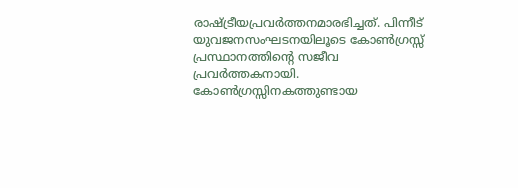രാഷ്ട്രീയപ്രവർത്തനമാരഭിച്ചത്‌. പിന്നീട്‌ യുവജനസംഘടനയിലൂടെ കോൺഗ്രസ്സ്‌ പ്രസ്ഥാനത്തിന്റെ സജീവ പ്രവർത്തകനായി. കോൺഗ്രസ്സിനകത്തുണ്ടായ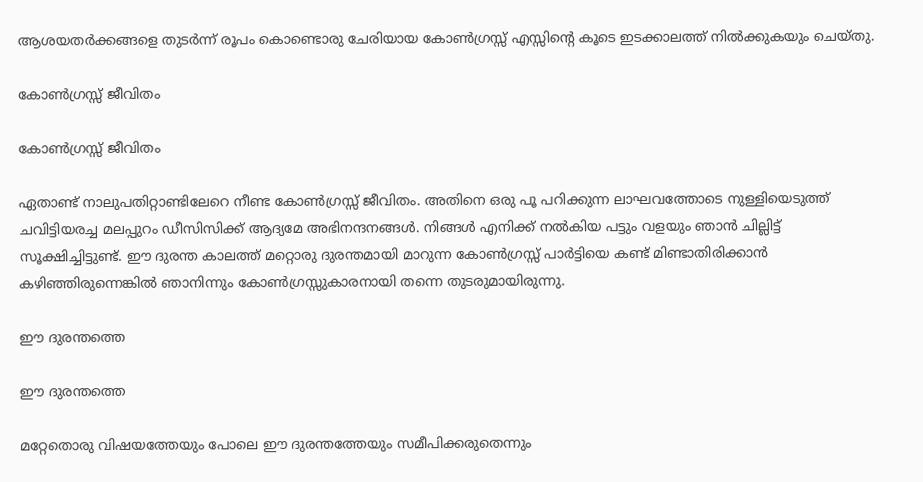ആശയതർക്കങ്ങളെ തുടർന്ന് രൂപം കൊണ്ടൊരു ചേരിയായ കോൺഗ്രസ്സ്‌ എസ്സിന്റെ കൂടെ ഇടക്കാലത്ത്‌ നിൽക്കുകയും ചെയ്തു.

കോൺഗ്രസ്സ്‌ ജീവിതം

കോൺഗ്രസ്സ്‌ ജീവിതം

ഏതാണ്ട്‌ നാലുപതിറ്റാണ്ടിലേറെ നീണ്ട കോൺഗ്രസ്സ്‌ ജീവിതം. അതിനെ ഒരു പൂ പറിക്കുന്ന ലാഘവത്തോടെ നുള്ളിയെടുത്ത്‌ ചവിട്ടിയരച്ച മലപ്പുറം ഡീസിസിക്ക്‌ ആദ്യമേ അഭിനന്ദനങ്ങൾ. നിങ്ങൾ എനിക്ക്‌ നൽകിയ പട്ടും വളയും ഞാൻ ചില്ലിട്ട്‌ സൂക്ഷിച്ചിട്ടുണ്ട്‌. ഈ ദുരന്ത കാലത്ത്‌ മറ്റൊരു ദുരന്തമായി മാറുന്ന കോൺഗ്രസ്സ്‌ പാർട്ടിയെ കണ്ട്‌ മിണ്ടാതിരിക്കാൻ കഴിഞ്ഞിരുന്നെങ്കിൽ ഞാനിന്നും കോൺഗ്രസ്സുകാരനായി തന്നെ തുടരുമായിരുന്നു.

ഈ ദുരന്തത്തെ

ഈ ദുരന്തത്തെ

മറ്റേതൊരു വിഷയത്തേയും പോലെ ഈ ദുരന്തത്തേയും സമീപിക്കരുതെന്നും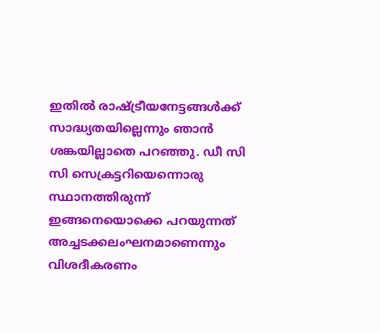ഇതിൽ രാഷ്ട്രീയനേട്ടങ്ങൾക്ക്‌ സാദ്ധ്യതയില്ലെന്നും ഞാൻ ശങ്കയില്ലാതെ പറഞ്ഞു. ഡീ സി സി സെക്രട്ടറിയെന്നൊരു സ്ഥാനത്തിരുന്ന് ഇങ്ങനെയൊക്കെ പറയുന്നത്‌ അച്ചടക്കലംഘനമാണെന്നും വിശദീകരണം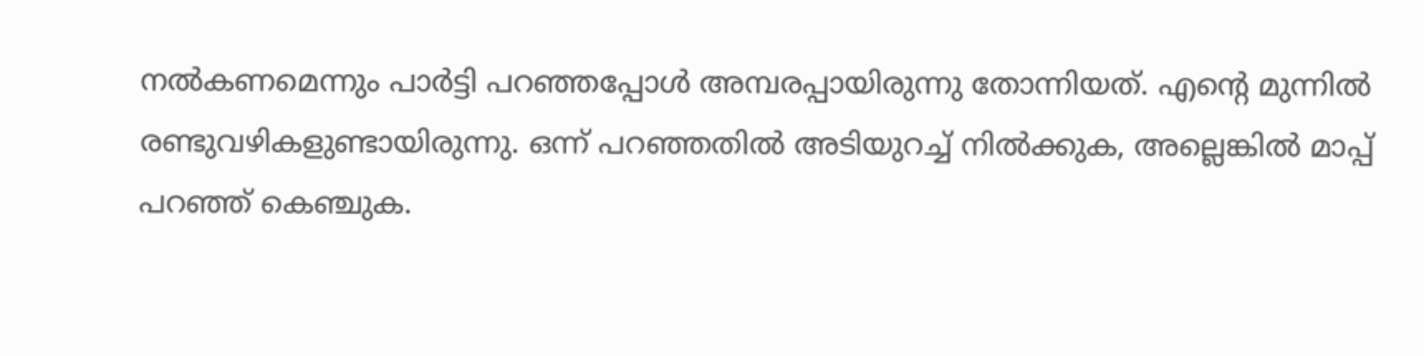നൽകണമെന്നും പാർട്ടി പറഞ്ഞപ്പോൾ അമ്പരപ്പായിരുന്നു തോന്നിയത്‌. എന്റെ മുന്നിൽ രണ്ടുവഴികളുണ്ടായിരുന്നു. ഒന്ന് പറഞ്ഞതിൽ അടിയുറച്ച്‌ നിൽക്കുക, അല്ലെങ്കിൽ മാപ്പ്‌ പറഞ്ഞ്‌ കെഞ്ചുക.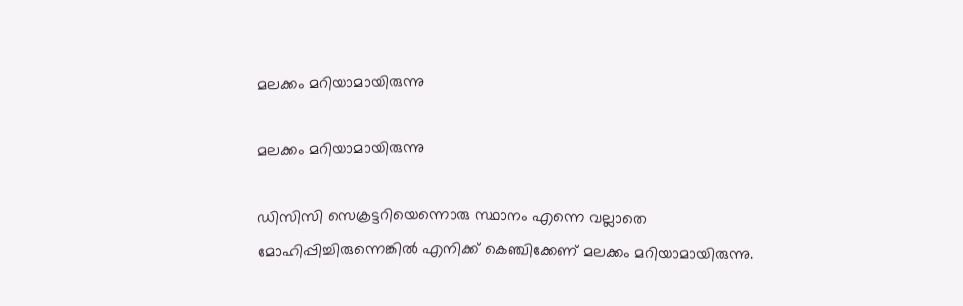മലക്കം മറിയാമായിരുന്നു

മലക്കം മറിയാമായിരുന്നു

ഡിസിസി സെക്രട്ടറിയെന്നൊരു സ്ഥാനം എന്നെ വല്ലാതെ മോഹിപ്പിച്ചിരുന്നെങ്കിൽ എനിക്ക്‌ കെഞ്ചിക്കേണ് മലക്കം മറിയാമായിരുന്നു.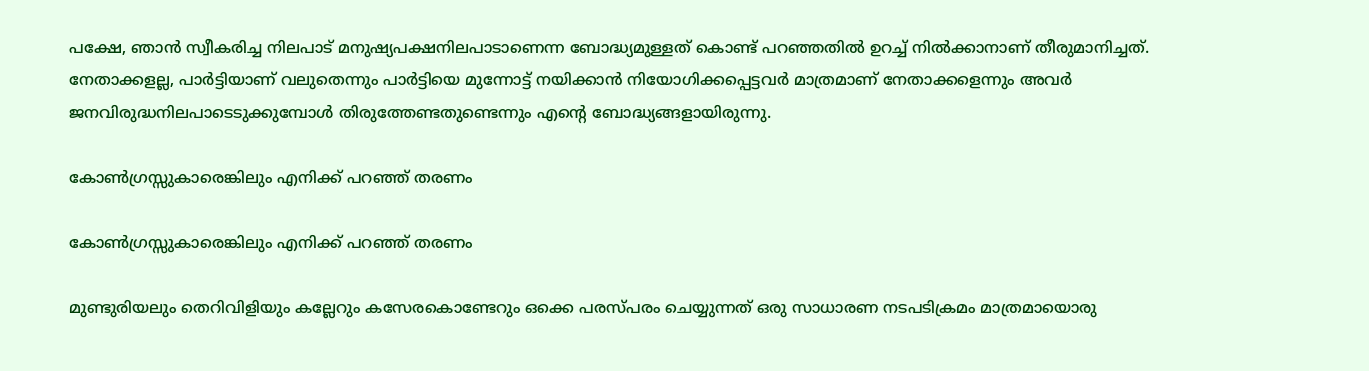പക്ഷേ, ഞാൻ സ്വീകരിച്ച നിലപാട്‌ മനുഷ്യപക്ഷനിലപാടാണെന്ന ബോദ്ധ്യമുള്ളത്‌ കൊണ്ട്‌ പറഞ്ഞതിൽ ഉറച്ച്‌ നിൽക്കാനാണ് തീരുമാനിച്ചത്‌. നേതാക്കളല്ല, പാർട്ടിയാണ് വലുതെന്നും പാർട്ടിയെ മുന്നോട്ട്‌ നയിക്കാൻ നിയോഗിക്കപ്പെട്ടവർ മാത്രമാണ് നേതാക്കളെന്നും അവർ ജനവിരുദ്ധനിലപാടെടുക്കുമ്പോൾ തിരുത്തേണ്ടതുണ്ടെന്നും എന്റെ ബോദ്ധ്യങ്ങളായിരുന്നു.

കോൺഗ്രസ്സുകാരെങ്കിലും എനിക്ക്‌ പറഞ്ഞ്‌ തരണം

കോൺഗ്രസ്സുകാരെങ്കിലും എനിക്ക്‌ പറഞ്ഞ്‌ തരണം

മുണ്ടുരിയലും തെറിവിളിയും കല്ലേറും കസേരകൊണ്ടേറും ഒക്കെ പരസ്പരം ചെയ്യുന്നത്‌ ഒരു സാധാരണ നടപടിക്രമം മാത്രമായൊരു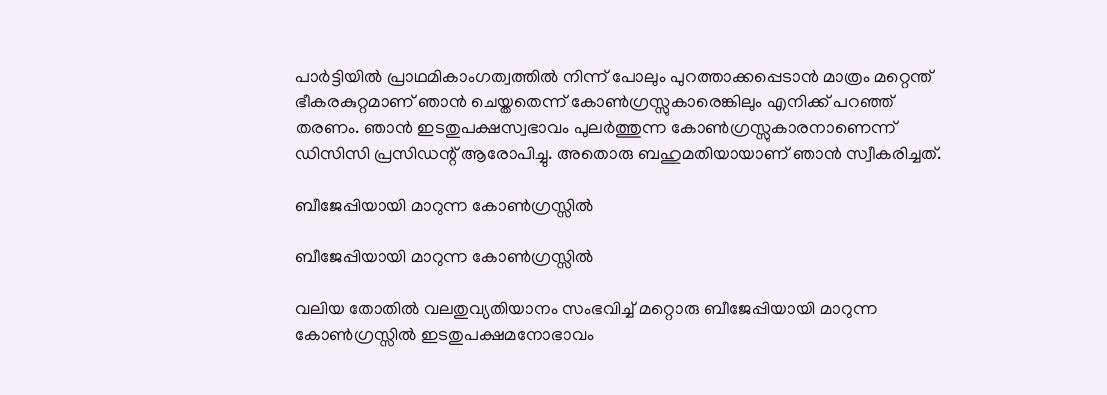പാർട്ടിയിൽ പ്രാഥമികാംഗത്വത്തിൽ നിന്ന് പോലും പുറത്താക്കപ്പെടാൻ മാത്രം‌ മറ്റെന്ത്‌ ഭീകരകുറ്റമാണ് ഞാൻ ചെയ്തതെന്ന് കോൺഗ്രസ്സുകാരെങ്കിലും എനിക്ക്‌ പറഞ്ഞ്‌ തരണം. ഞാൻ ഇടതുപക്ഷസ്വഭാവം പുലർത്തുന്ന കോൺഗ്രസ്സുകാരനാണെന്ന് ഡിസിസി പ്രസിഡന്റ്‌ ആരോപിച്ചു. അതൊരു ബഹുമതിയായാണ് ഞാൻ സ്വീകരിച്ചത്‌.

ബീജേപ്പിയായി മാറുന്ന കോൺഗ്രസ്സിൽ

ബീജേപ്പിയായി മാറുന്ന കോൺഗ്രസ്സിൽ

വലിയ തോതിൽ വലതുവ്യതിയാനം സംഭവിച്ച്‌ മറ്റൊരു ബീജേപ്പിയായി മാറുന്ന കോൺഗ്രസ്സിൽ ഇടതുപക്ഷമനോഭാവം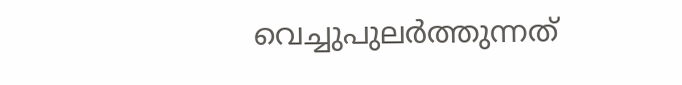വെച്ചുപുലർത്തുന്നത്‌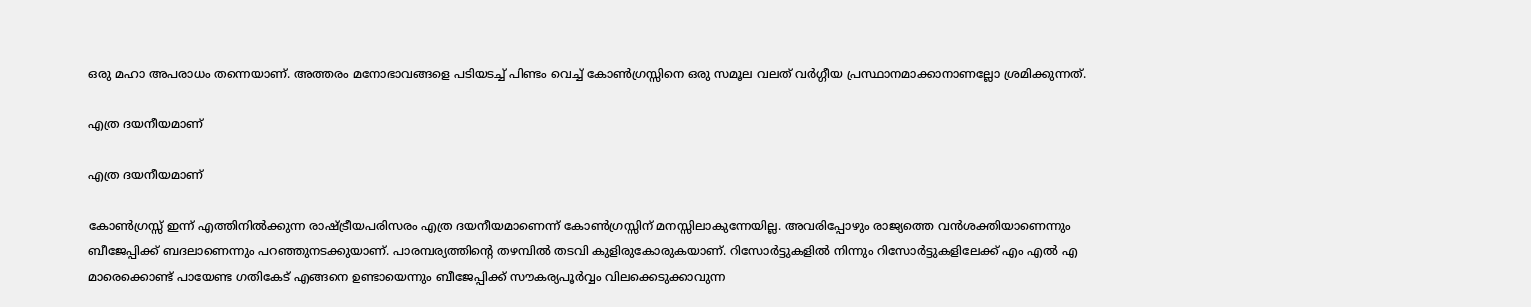ഒരു മഹാ അപരാധം തന്നെയാണ്. അത്തരം മനോഭാവങ്ങളെ പടിയടച്ച്‌ പിണ്ടം വെച്ച്‌ കോൺഗ്രസ്സിനെ ഒരു സമൂല വലത്‌ വർഗ്ഗീയ പ്രസ്ഥാനമാക്കാനാണല്ലോ ശ്രമിക്കുന്നത്‌.

എത്ര ദയനീയമാണ്

എത്ര ദയനീയമാണ്

കോൺഗ്രസ്സ്‌ ഇന്ന് എത്തിനിൽക്കുന്ന രാഷ്ട്രീയപരിസരം എത്ര ദയനീയമാണെന്ന് കോൺഗ്രസ്സിന് മനസ്സിലാകുന്നേയില്ല. അവരിപ്പോഴും രാജ്യത്തെ വൻശക്തിയാണെന്നും ബീജേപ്പിക്ക്‌ ബദലാണെന്നും പറഞ്ഞുനടക്കുയാണ്. പാരമ്പര്യത്തിന്റെ തഴമ്പിൽ തടവി കുളിരുകോരുകയാണ്. റിസോർട്ടുകളിൽ നിന്നും റിസോർട്ടുകളിലേക്ക്‌ എം എൽ എ മാരെക്കൊണ്ട്‌ പായേണ്ട ഗതികേട്‌ എങ്ങനെ ഉണ്ടായെന്നും ബീജേപ്പിക്ക്‌ സൗകര്യപൂർവ്വം വിലക്കെടുക്കാവുന്ന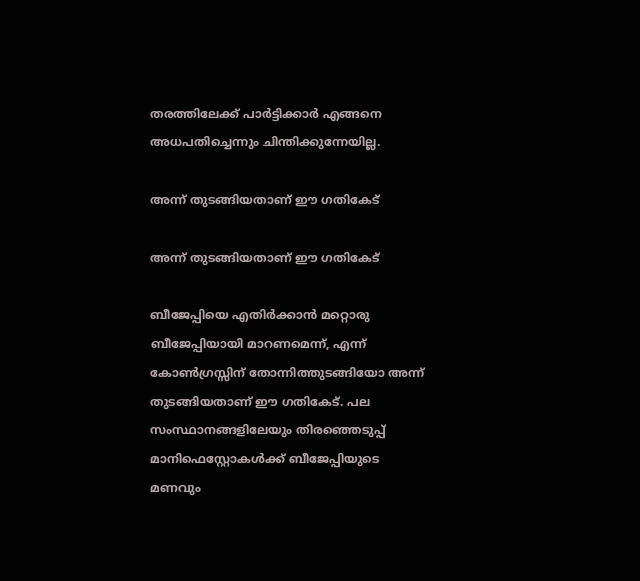തരത്തിലേക്ക്‌ പാർട്ടിക്കാർ എങ്ങനെ അധപതിച്ചെന്നും ചിന്തിക്കുന്നേയില്ല.

അന്ന് തുടങ്ങിയതാണ് ഈ ഗതികേട്‌

അന്ന് തുടങ്ങിയതാണ് ഈ ഗതികേട്‌

ബീജേപ്പിയെ എതിർക്കാൻ മറ്റൊരു ബീജേപ്പിയായി മാറണമെന്ന്, എന്ന് കോൺഗ്രസ്സിന് തോന്നിത്തുടങ്ങിയോ അന്ന് തുടങ്ങിയതാണ് ഈ ഗതികേട്‌. പല സംസ്ഥാനങ്ങളിലേയും തിരഞ്ഞെടുപ്പ്‌ മാനിഫെസ്റ്റോകൾക്ക്‌ ബീജേപ്പിയുടെ മണവും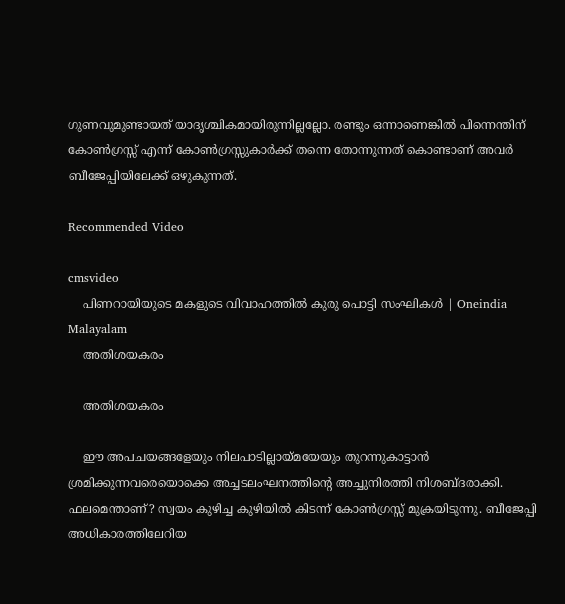ഗുണവുമുണ്ടായത്‌ യാദൃശ്ചികമായിരുന്നില്ലല്ലോ. രണ്ടും ഒന്നാണെങ്കിൽ പിന്നെന്തിന് കോൺഗ്രസ്സ്‌ എന്ന് കോൺഗ്രസ്സുകാർക്ക്‌ തന്നെ തോന്നുന്നത്‌ കൊണ്ടാണ് അവർ ബീജേപ്പിയിലേക്ക്‌ ഒഴുകുന്നത്‌.

Recommended Video

cmsvideo
    പിണറായിയുടെ മകളുടെ വിവാഹത്തില്‍ കുരു പൊട്ടി സംഘികള്‍ | Oneindia Malayalam
    അതിശയകരം

    അതിശയകരം

    ഈ അപചയങ്ങളേയും നിലപാടില്ലായ്മയേയും തുറന്നുകാട്ടാൻ ശ്രമിക്കുന്നവരെയൊക്കെ അച്ചടലംഘനത്തിന്റെ അച്ചുനിരത്തി നിശബ്ദരാക്കി. ഫലമെന്താണ്? സ്വയം കുഴിച്ച കുഴിയിൽ കിടന്ന് കോൺഗ്രസ്സ്‌ മുക്രയിടുന്നു. ബീജേപ്പി അധികാരത്തിലേറിയ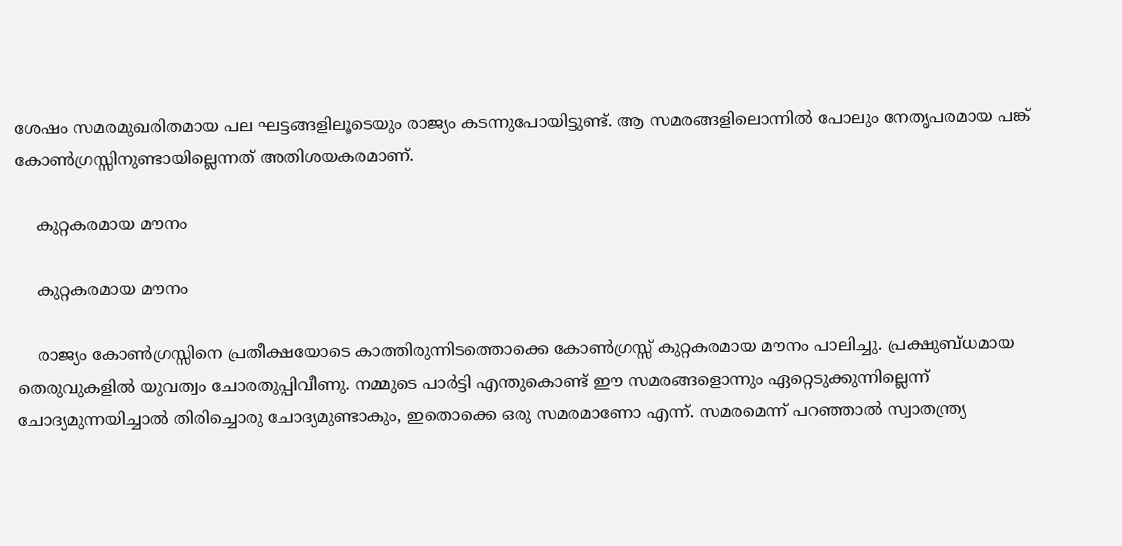ശേഷം സമരമുഖരിതമായ പല ഘട്ടങ്ങളിലൂടെയും രാജ്യം കടന്നുപോയിട്ടുണ്ട്‌. ആ സമരങ്ങളിലൊന്നിൽ പോലും നേതൃപരമായ പങ്ക്‌ കോൺഗ്രസ്സിനുണ്ടായില്ലെന്നത്‌ അതിശയകരമാണ്.

    കുറ്റകരമായ മൗനം

    കുറ്റകരമായ മൗനം

    രാജ്യം കോൺഗ്രസ്സിനെ പ്രതീക്ഷയോടെ കാത്തിരുന്നിടത്തൊക്കെ കോൺഗ്രസ്സ്‌ കുറ്റകരമായ മൗനം പാലിച്ചു. പ്രക്ഷുബ്ധമായ തെരുവുകളിൽ യുവത്വം ചോരതുപ്പിവീണു. നമ്മുടെ പാർട്ടി എന്തുകൊണ്ട്‌ ഈ സമരങ്ങളൊന്നും ഏറ്റെടുക്കുന്നില്ലെന്ന് ചോദ്യമുന്നയിച്ചാൽ തിരിച്ചൊരു ചോദ്യമുണ്ടാകും, ഇതൊക്കെ ഒരു സമരമാണോ എന്ന്. സമരമെന്ന് പറഞ്ഞാൽ സ്വാതന്ത്ര്യ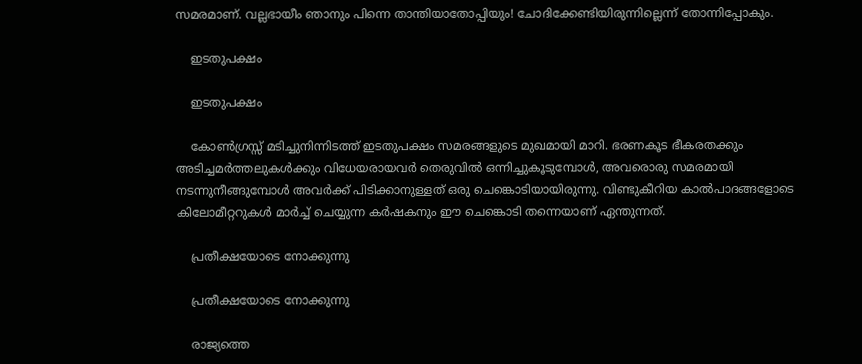സമരമാണ്. വല്ലഭായീം ഞാനും പിന്നെ താന്തിയാതോപ്പിയും! ചോദിക്കേണ്ടിയിരുന്നില്ലെന്ന് തോന്നിപ്പോകും.

    ഇടതുപക്ഷം

    ഇടതുപക്ഷം

    കോൺഗ്രസ്സ്‌ മടിച്ചുനിന്നിടത്ത്‌ ഇടതുപക്ഷം സമരങ്ങളുടെ മുഖമായി മാറി. ഭരണകൂട ഭീകരതക്കും അടിച്ചമർത്തലുകൾക്കും വിധേയരായവർ തെരുവിൽ ഒന്നിച്ചുകൂടുമ്പോൾ, അവരൊരു സമരമായി നടന്നുനീങ്ങുമ്പോൾ അവർക്ക്‌ പിടിക്കാനുള്ളത്‌ ഒരു ചെങ്കൊടിയായിരുന്നു. വിണ്ടുകീറിയ കാൽപാദങ്ങളോടെ കിലോമീറ്ററുകൾ മാർച്ച്‌ ചെയ്യുന്ന കർഷകനും ഈ ചെങ്കൊടി തന്നെയാണ് ഏന്തുന്നത്‌.

    പ്രതീക്ഷയോടെ നോക്കുന്നു

    പ്രതീക്ഷയോടെ നോക്കുന്നു

    രാജ്യത്തെ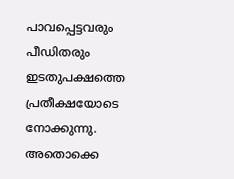പാവപ്പെട്ടവരും പീഡിതരും ഇടതുപക്ഷത്തെ പ്രതീക്ഷയോടെ നോക്കുന്നു. അതൊക്കെ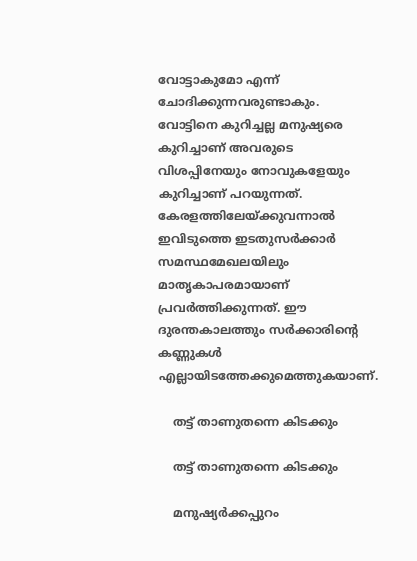വോട്ടാകുമോ എന്ന് ചോദിക്കുന്നവരുണ്ടാകും. വോട്ടിനെ കുറിച്ചല്ല മനുഷ്യരെ കുറിച്ചാണ് അവരുടെ വിശപ്പിനേയും നോവുകളേയും കുറിച്ചാണ് പറയുന്നത്‌. കേരളത്തിലേയ്ക്കുവന്നാൽ ഇവിടുത്തെ ഇടതുസർക്കാർ സമസ്ഥമേഖലയിലും മാതൃകാപരമായാണ് പ്രവർത്തിക്കുന്നത്‌. ഈ ദുരന്തകാലത്തും സർക്കാരിന്റെ കണ്ണുകൾ എല്ലായിടത്തേക്കുമെത്തുകയാണ്.

    തട്ട്‌ താണുതന്നെ കിടക്കും

    തട്ട്‌ താണുതന്നെ കിടക്കും

    മനുഷ്യർക്കപ്പുറം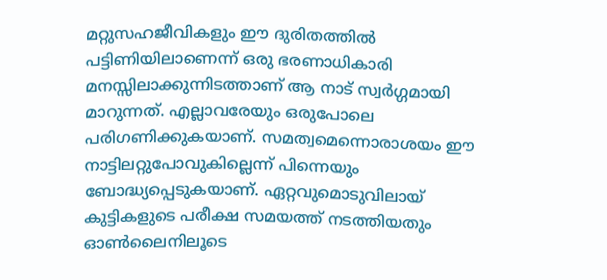മറ്റുസഹജീവികളും ഈ ദുരിതത്തിൽ പട്ടിണിയിലാണെന്ന് ഒരു ഭരണാധികാരി മനസ്സിലാക്കുന്നിടത്താണ് ആ നാട്‌ സ്വർഗ്ഗമായി മാറുന്നത്‌. എല്ലാവരേയും ഒരുപോലെ പരിഗണിക്കുകയാണ്. സമത്വമെന്നൊരാശയം ഈ നാട്ടിലറ്റുപോവുകില്ലെന്ന് പിന്നെയും ബോദ്ധ്യപ്പെടുകയാണ്. ഏറ്റവുമൊടുവിലായ്‌ കുട്ടികളുടെ പരീക്ഷ സമയത്ത്‌ നടത്തിയതും ഓൺലൈനിലൂടെ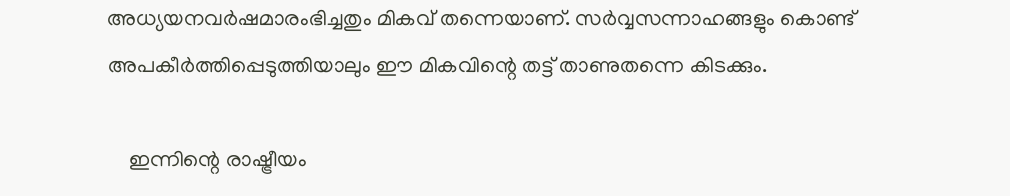അധ്യയനവർഷമാരംഭിച്ചതും മികവ്‌ തന്നെയാണ്. സർവ്വസന്നാഹങ്ങളും കൊണ്ട്‌ അപകീർത്തിപ്പെടുത്തിയാലും ഈ മികവിന്റെ തട്ട്‌ താണുതന്നെ കിടക്കും.

    ഇന്നിന്റെ രാഷ്ട്രീയം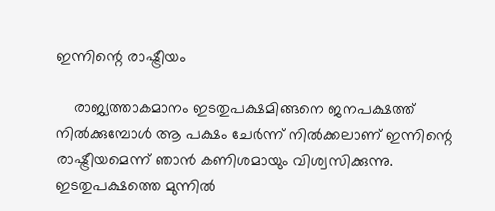ഇന്നിന്റെ രാഷ്ട്രീയം

    രാജ്യത്താകമാനം ഇടതുപക്ഷമിങ്ങനെ ജനപക്ഷത്ത്‌ നിൽക്കുമ്പോൾ ആ പക്ഷം ചേർന്ന് നിൽക്കലാണ് ഇന്നിന്റെ രാഷ്ട്രീയമെന്ന് ഞാൻ കണിശമായും വിശ്വസിക്കുന്നു. ഇടതുപക്ഷത്തെ മുന്നിൽ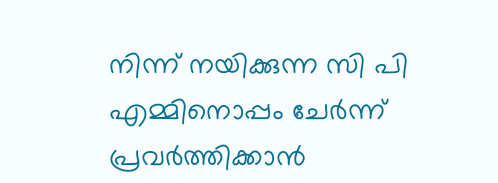നിന്ന് നയിക്കുന്ന സി പി എമ്മിനൊപ്പം ചേർന്ന് പ്രവർത്തിക്കാൻ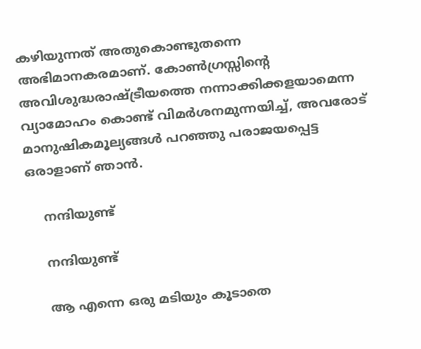കഴിയുന്നത്‌ അതുകൊണ്ടുതന്നെ അഭിമാനകരമാണ്. കോൺഗ്രസ്സിന്റെ അവിശുദ്ധരാഷ്ട്രീയത്തെ നന്നാക്കിക്കളയാമെന്ന വ്യാമോഹം കൊണ്ട്‌ വിമർശനമുന്നയിച്ച്‌, അവരോട്‌ മാനുഷികമൂല്യങ്ങൾ പറഞ്ഞു പരാജയപ്പെട്ട ഒരാളാണ് ഞാൻ.

    നന്ദിയുണ്ട്

    നന്ദിയുണ്ട്

    ആ എന്നെ ഒരു മടിയും കൂടാതെ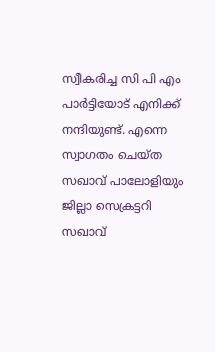സ്വീകരിച്ച സി പി എം പാർട്ടിയോട്‌ എനിക്ക്‌ നന്ദിയുണ്ട്‌. എന്നെ സ്വാഗതം ചെയ്ത സഖാവ്‌ പാലോളിയും ജില്ലാ സെക്രട്ടറി സഖാവ്‌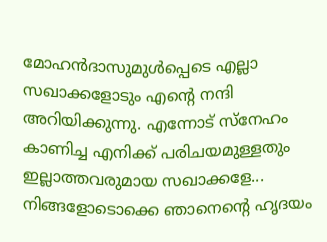മോഹൻദാസുമുൾപ്പെടെ എല്ലാ സഖാക്കളോടും എന്റെ നന്ദി അറിയിക്കുന്നു. എന്നോട്‌ സ്നേഹം കാണിച്ച എനിക്ക്‌ പരിചയമുള്ളതും ഇല്ലാത്തവരുമായ സഖാക്കളേ... നിങ്ങളോടൊക്കെ ഞാനെന്റെ ഹൃദയം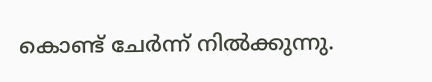കൊണ്ട്‌ ചേർന്ന് നിൽക്കുന്നു.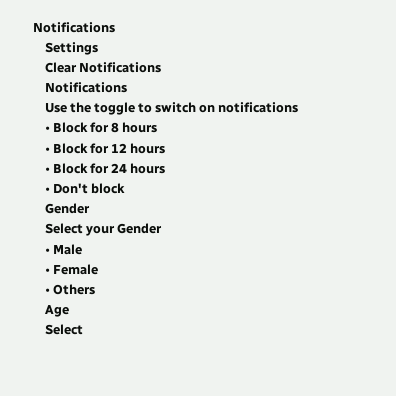Notifications
    Settings
    Clear Notifications
    Notifications
    Use the toggle to switch on notifications
    • Block for 8 hours
    • Block for 12 hours
    • Block for 24 hours
    • Don't block
    Gender
    Select your Gender
    • Male
    • Female
    • Others
    Age
    Select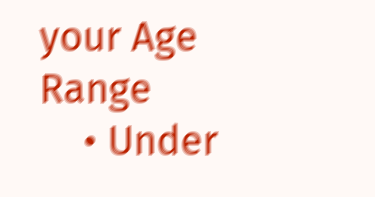your Age Range
    • Under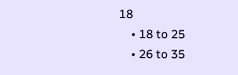18
    • 18 to 25
    • 26 to 35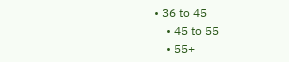• 36 to 45
    • 45 to 55
    • 55+